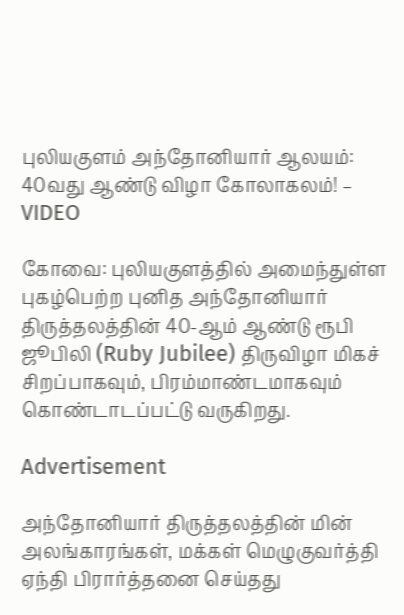புலியகுளம் அந்தோனியார் ஆலயம்: 40வது ஆண்டு விழா கோலாகலம்! – VIDEO

கோவை: புலியகுளத்தில் அமைந்துள்ள புகழ்பெற்ற புனித அந்தோனியார் திருத்தலத்தின் 40-ஆம் ஆண்டு ரூபி ஜூபிலி (Ruby Jubilee) திருவிழா மிகச் சிறப்பாகவும், பிரம்மாண்டமாகவும் கொண்டாடப்பட்டு வருகிறது.

Advertisement

அந்தோனியார் திருத்தலத்தின் மின் அலங்காரங்கள், மக்கள் மெழுகுவர்த்தி ஏந்தி பிரார்த்தனை செய்தது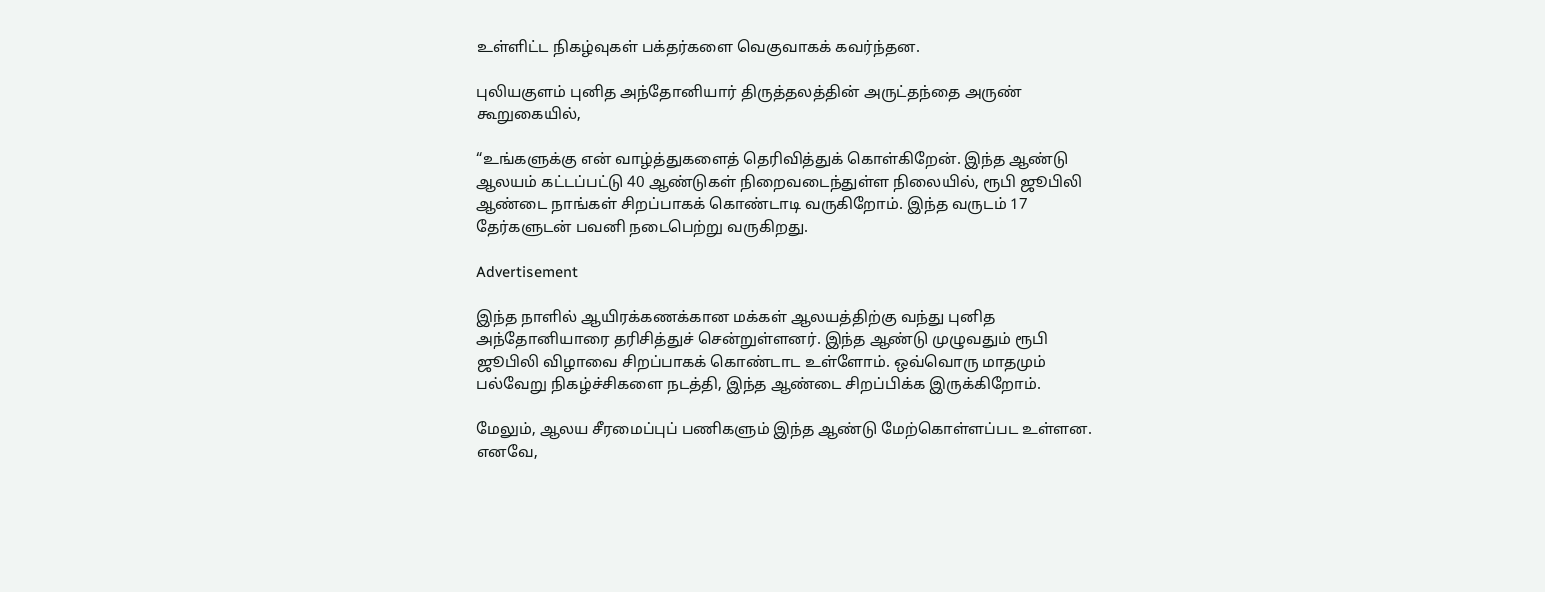உள்ளிட்ட நிகழ்வுகள் பக்தர்களை வெகுவாகக் கவர்ந்தன.

புலியகுளம் புனித அந்தோனியார் திருத்தலத்தின் அருட்தந்தை அருண் கூறுகையில்,

“உங்களுக்கு என் வாழ்த்துகளைத் தெரிவித்துக் கொள்கிறேன். இந்த ஆண்டு ஆலயம் கட்டப்பட்டு 40 ஆண்டுகள் நிறைவடைந்துள்ள நிலையில், ரூபி ஜூபிலி ஆண்டை நாங்கள் சிறப்பாகக் கொண்டாடி வருகிறோம். இந்த வருடம் 17 தேர்களுடன் பவனி நடைபெற்று வருகிறது.

Advertisement

இந்த நாளில் ஆயிரக்கணக்கான மக்கள் ஆலயத்திற்கு வந்து புனித அந்தோனியாரை தரிசித்துச் சென்றுள்ளனர். இந்த ஆண்டு முழுவதும் ரூபி ஜூபிலி விழாவை சிறப்பாகக் கொண்டாட உள்ளோம். ஒவ்வொரு மாதமும் பல்வேறு நிகழ்ச்சிகளை நடத்தி, இந்த ஆண்டை சிறப்பிக்க இருக்கிறோம்.

மேலும், ஆலய சீரமைப்புப் பணிகளும் இந்த ஆண்டு மேற்கொள்ளப்பட உள்ளன. எனவே,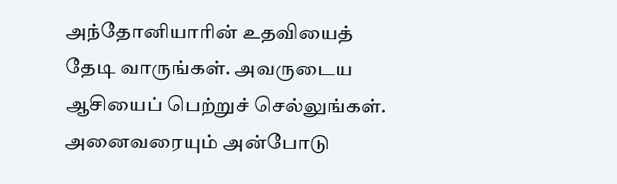அந்தோனியாரின் உதவியைத் தேடி வாருங்கள். அவருடைய ஆசியைப் பெற்றுச் செல்லுங்கள். அனைவரையும் அன்போடு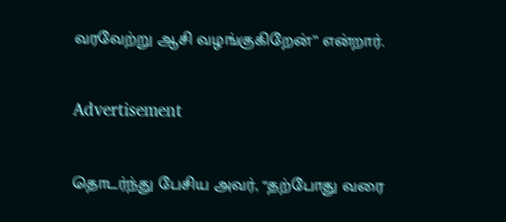வரவேற்று ஆசி வழங்குகிறேன்” என்றார்.

Advertisement

தொடர்ந்து பேசிய அவர், “தற்போது வரை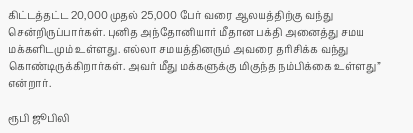கிட்டத்தட்ட 20,000 முதல் 25,000 பேர் வரை ஆலயத்திற்கு வந்து சென்றிருப்பார்கள். புனித அந்தோனியார் மீதான பக்தி அனைத்து சமய மக்களிடமும் உள்ளது. எல்லா சமயத்தினரும் அவரை தரிசிக்க வந்து கொண்டிருக்கிறார்கள். அவர் மீது மக்களுக்கு மிகுந்த நம்பிக்கை உள்ளது” என்றார்.

ரூபி ஜூபிலி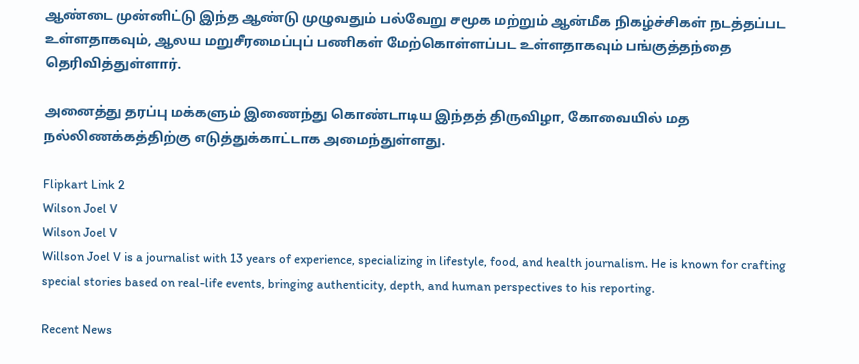ஆண்டை முன்னிட்டு இந்த ஆண்டு முழுவதும் பல்வேறு சமூக மற்றும் ஆன்மீக நிகழ்ச்சிகள் நடத்தப்பட உள்ளதாகவும், ஆலய மறுசீரமைப்புப் பணிகள் மேற்கொள்ளப்பட உள்ளதாகவும் பங்குத்தந்தை தெரிவித்துள்ளார்.

அனைத்து தரப்பு மக்களும் இணைந்து கொண்டாடிய இந்தத் திருவிழா, கோவையில் மத நல்லிணக்கத்திற்கு எடுத்துக்காட்டாக அமைந்துள்ளது.

Flipkart Link 2
Wilson Joel V
Wilson Joel V
Willson Joel V is a journalist with 13 years of experience, specializing in lifestyle, food, and health journalism. He is known for crafting special stories based on real-life events, bringing authenticity, depth, and human perspectives to his reporting.

Recent News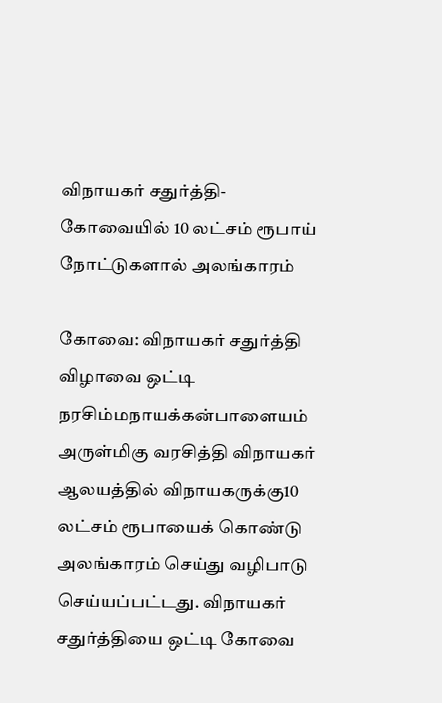விநாயகர் சதுர்த்தி- கோவையில் 10 லட்சம் ரூபாய் நோட்டுகளால் அலங்காரம்

கோவை: விநாயகர் சதுர்த்தி விழாவை ஒட்டி நரசிம்மநாயக்கன்பாளையம் அருள்மிகு வரசித்தி விநாயகர் ஆலயத்தில் விநாயகருக்கு10 லட்சம் ரூபாயைக் கொண்டு அலங்காரம் செய்து வழிபாடு செய்யப்பட்டது. விநாயகர் சதுர்த்தியை ஒட்டி கோவை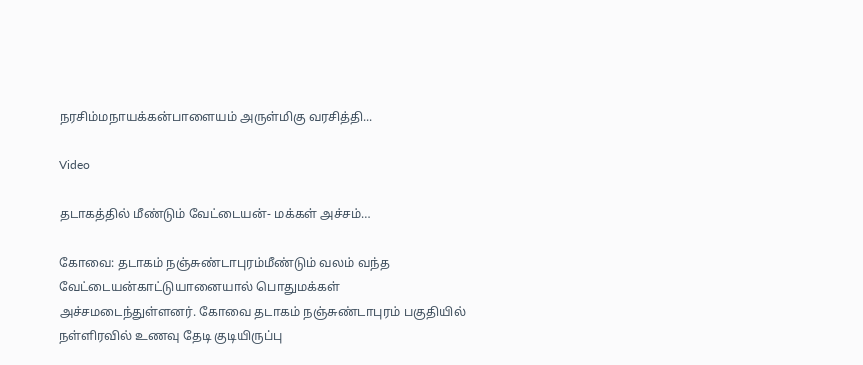நரசிம்மநாயக்கன்பாளையம் அருள்மிகு வரசித்தி...

Video

தடாகத்தில் மீண்டும் வேட்டையன்- மக்கள் அச்சம்…

கோவை: தடாகம் நஞ்சுண்டாபுரம்மீண்டும் வலம் வந்த வேட்டையன்காட்டுயானையால் பொதுமக்கள் அச்சமடைந்துள்ளனர். கோவை தடாகம் நஞ்சுண்டாபுரம் பகுதியில் நள்ளிரவில் உணவு தேடி குடியிருப்பு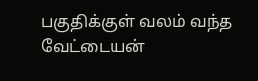பகுதிக்குள் வலம் வந்த வேட்டையன்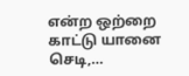என்ற ஒற்றை காட்டு யானை செடி,...